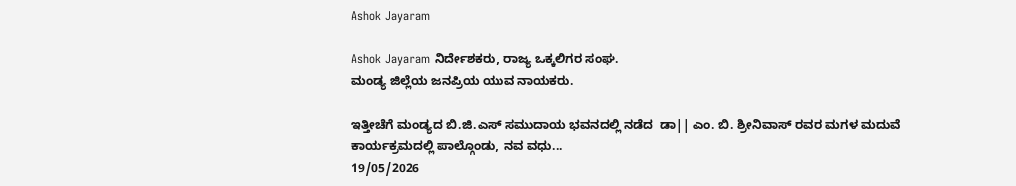Ashok Jayaram

Ashok Jayaram ನಿರ್ದೇಶಕರು, ರಾಜ್ಯ ಒಕ್ಕಲಿಗರ ಸಂಘ.
ಮಂಡ್ಯ ಜಿಲ್ಲೆಯ ಜನಪ್ರಿಯ ಯುವ ನಾಯಕರು.

ಇತ್ತೀಚೆಗೆ ಮಂಡ್ಯದ ಬಿ.ಜಿ.ಎಸ್ ಸಮುದಾಯ ಭವನದಲ್ಲಿ ನಡೆದ  ಡಾ|| ಎಂ. ಬಿ. ಶ್ರೀನಿವಾಸ್ ರವರ ಮಗಳ ಮದುವೆ ಕಾರ್ಯಕ್ರಮದಲ್ಲಿ ಪಾಲ್ಗೊಂಡು, ನವ ವಧು...
19/05/2026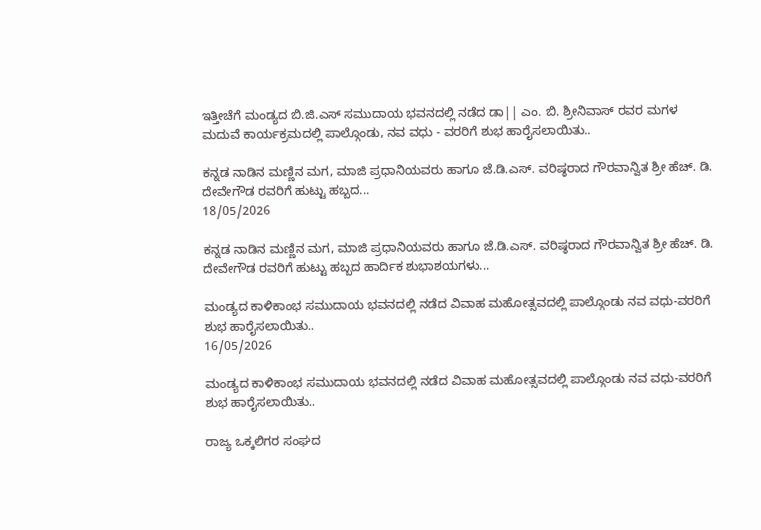ಇತ್ತೀಚೆಗೆ ಮಂಡ್ಯದ ಬಿ.ಜಿ.ಎಸ್ ಸಮುದಾಯ ಭವನದಲ್ಲಿ ನಡೆದ ಡಾ|| ಎಂ. ಬಿ. ಶ್ರೀನಿವಾಸ್ ರವರ ಮಗಳ ಮದುವೆ ಕಾರ್ಯಕ್ರಮದಲ್ಲಿ ಪಾಲ್ಗೊಂಡು, ನವ ವಧು - ವರರಿಗೆ ಶುಭ ಹಾರೈಸಲಾಯಿತು..

ಕನ್ನಡ ನಾಡಿನ ಮಣ್ಣಿನ ಮಗ, ಮಾಜಿ‌ ಪ್ರಧಾನಿಯವರು ಹಾಗೂ ಜೆ.ಡಿ.ಎಸ್. ವರಿಷ್ಠರಾದ ಗೌರವಾನ್ವಿತ ಶ್ರೀ ಹೆಚ್. ಡಿ. ದೇವೇಗೌಡ ರವರಿಗೆ ಹುಟ್ಟು ಹಬ್ಬದ...
18/05/2026

ಕನ್ನಡ ನಾಡಿನ ಮಣ್ಣಿನ ಮಗ, ಮಾಜಿ‌ ಪ್ರಧಾನಿಯವರು ಹಾಗೂ ಜೆ.ಡಿ.ಎಸ್. ವರಿಷ್ಠರಾದ ಗೌರವಾನ್ವಿತ ಶ್ರೀ ಹೆಚ್. ಡಿ. ದೇವೇಗೌಡ ರವರಿಗೆ ಹುಟ್ಟು ಹಬ್ಬದ ಹಾರ್ದಿಕ ಶುಭಾಶಯಗಳು...

ಮಂಡ್ಯದ ಕಾಳಿಕಾಂಭ ಸಮುದಾಯ ಭವನದಲ್ಲಿ ನಡೆದ ವಿವಾಹ ಮಹೋತ್ಸವದಲ್ಲಿ ಪಾಲ್ಗೊಂಡು ನವ ವಧು-ವರರಿಗೆ ಶುಭ ಹಾರೈಸಲಾಯಿತು..
16/05/2026

ಮಂಡ್ಯದ ಕಾಳಿಕಾಂಭ ಸಮುದಾಯ ಭವನದಲ್ಲಿ ನಡೆದ ವಿವಾಹ ಮಹೋತ್ಸವದಲ್ಲಿ ಪಾಲ್ಗೊಂಡು ನವ ವಧು-ವರರಿಗೆ ಶುಭ ಹಾರೈಸಲಾಯಿತು..

ರಾಜ್ಯ ಒಕ್ಕಲಿಗರ ಸಂಘದ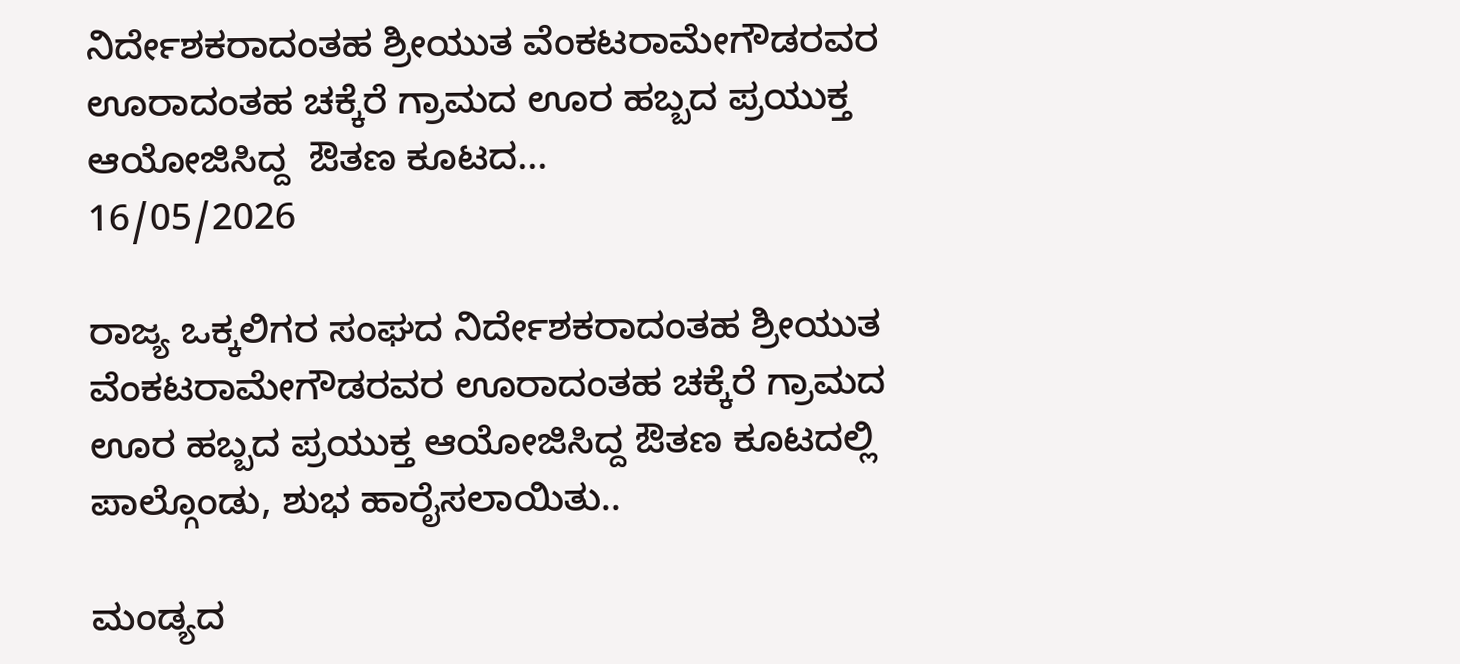ನಿರ್ದೇಶಕರಾದಂತಹ ಶ್ರೀಯುತ ವೆಂಕಟರಾಮೇಗೌಡರವರ ಊರಾದಂತಹ ಚಕ್ಕೆರೆ ಗ್ರಾಮದ ಊರ ಹಬ್ಬದ ಪ್ರಯುಕ್ತ ಆಯೋಜಿಸಿದ್ದ  ಔತಣ ಕೂಟದ...
16/05/2026

ರಾಜ್ಯ ಒಕ್ಕಲಿಗರ ಸಂಘದ ನಿರ್ದೇಶಕರಾದಂತಹ ಶ್ರೀಯುತ ವೆಂಕಟರಾಮೇಗೌಡರವರ ಊರಾದಂತಹ ಚಕ್ಕೆರೆ ಗ್ರಾಮದ ಊರ ಹಬ್ಬದ ಪ್ರಯುಕ್ತ ಆಯೋಜಿಸಿದ್ದ ಔತಣ ಕೂಟದಲ್ಲಿ ಪಾಲ್ಗೊಂಡು, ಶುಭ ಹಾರೈಸಲಾಯಿತು..

ಮಂಡ್ಯದ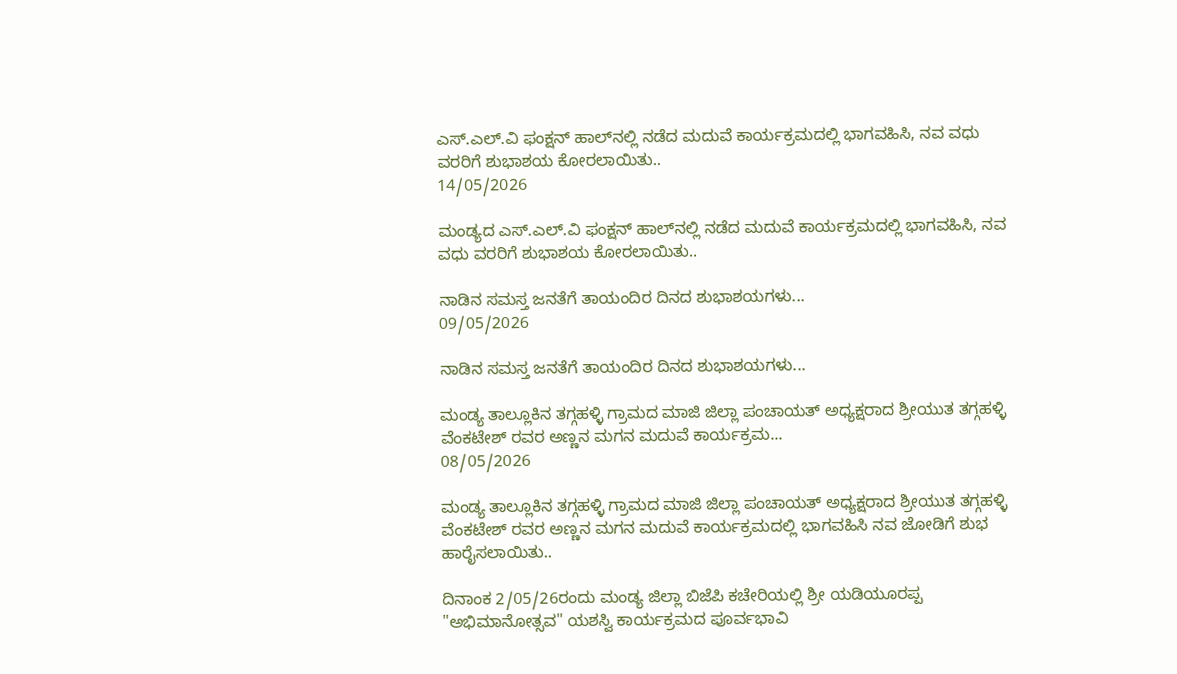ಎಸ್.ಎಲ್.ವಿ ಫಂಕ್ಷನ್ ಹಾಲ್‌ನಲ್ಲಿ ನಡೆದ ಮದುವೆ ಕಾರ್ಯಕ್ರಮದಲ್ಲಿ ಭಾಗವಹಿಸಿ, ನವ ವಧು  ವರರಿಗೆ ಶುಭಾಶಯ ಕೋರಲಾಯಿತು..
14/05/2026

ಮಂಡ್ಯದ ಎಸ್.ಎಲ್.ವಿ ಫಂಕ್ಷನ್ ಹಾಲ್‌ನಲ್ಲಿ ನಡೆದ ಮದುವೆ ಕಾರ್ಯಕ್ರಮದಲ್ಲಿ ಭಾಗವಹಿಸಿ, ನವ ವಧು ವರರಿಗೆ ಶುಭಾಶಯ ಕೋರಲಾಯಿತು..

ನಾಡಿನ ಸಮಸ್ತ ಜನತೆಗೆ ತಾಯಂದಿರ‌ ದಿನದ ಶುಭಾಶಯಗಳು...
09/05/2026

ನಾಡಿನ ಸಮಸ್ತ ಜನತೆಗೆ ತಾಯಂದಿರ‌ ದಿನದ ಶುಭಾಶಯಗಳು...

ಮಂಡ್ಯ ತಾಲ್ಲೂಕಿನ ತಗ್ಗಹಳ್ಳಿ ಗ್ರಾಮದ ಮಾಜಿ ಜಿಲ್ಲಾ ಪಂಚಾಯತ್ ಅಧ್ಯಕ್ಷರಾದ ಶ್ರೀಯುತ ತಗ್ಗಹಳ್ಳಿ ವೆಂಕಟೇಶ್ ರವರ ಅಣ್ಣನ ಮಗನ ಮದುವೆ ಕಾರ್ಯಕ್ರಮ...
08/05/2026

ಮಂಡ್ಯ ತಾಲ್ಲೂಕಿನ ತಗ್ಗಹಳ್ಳಿ ಗ್ರಾಮದ ಮಾಜಿ ಜಿಲ್ಲಾ ಪಂಚಾಯತ್ ಅಧ್ಯಕ್ಷರಾದ ಶ್ರೀಯುತ ತಗ್ಗಹಳ್ಳಿ ವೆಂಕಟೇಶ್ ರವರ ಅಣ್ಣನ ಮಗನ ಮದುವೆ ಕಾರ್ಯಕ್ರಮದಲ್ಲಿ ಭಾಗವಹಿಸಿ ನವ ಜೋಡಿಗೆ ಶುಭ ಹಾರೈಸಲಾಯಿತು..

ದಿನಾಂಕ 2/05/26ರಂದು ಮಂಡ್ಯ‌ ಜಿಲ್ಲಾ ಬಿಜೆಪಿ ಕಚೇರಿಯಲ್ಲಿ ಶ್ರೀ ಯಡಿಯೂರಪ್ಪ "ಅಭಿಮಾನೋತ್ಸವ" ಯಶಸ್ವಿ ಕಾರ್ಯಕ್ರಮದ ಪೂರ್ವಭಾವಿ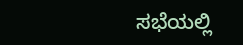ಸಭೆಯಲ್ಲಿ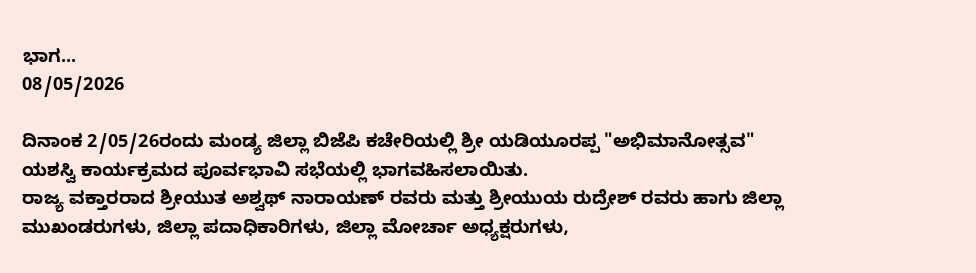ಭಾಗ...
08/05/2026

ದಿನಾಂಕ 2/05/26ರಂದು ಮಂಡ್ಯ‌ ಜಿಲ್ಲಾ ಬಿಜೆಪಿ ಕಚೇರಿಯಲ್ಲಿ ಶ್ರೀ ಯಡಿಯೂರಪ್ಪ "ಅಭಿಮಾನೋತ್ಸವ" ಯಶಸ್ವಿ ಕಾರ್ಯಕ್ರಮದ ಪೂರ್ವಭಾವಿ ಸಭೆಯಲ್ಲಿ ಭಾಗವಹಿಸಲಾಯಿತು.
ರಾಜ್ಯ ವಕ್ತಾರರಾದ ಶ್ರೀಯುತ ಅಶ್ವಥ್ ನಾರಾಯಣ್ ರವರು ಮತ್ತು ಶ್ರೀಯುಯ ರುದ್ರೇಶ್ ರವರು ಹಾಗು ಜಿಲ್ಲಾ ಮುಖಂಡರುಗಳು, ಜಿಲ್ಲಾ ಪದಾಧಿಕಾರಿಗಳು, ಜಿಲ್ಲಾ ಮೋರ್ಚಾ ಅಧ್ಯಕ್ಷರುಗಳು,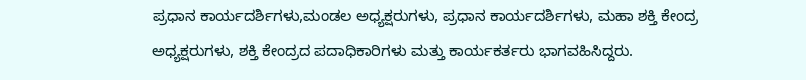ಪ್ರಧಾನ ಕಾರ್ಯದರ್ಶಿಗಳು,ಮಂಡಲ ಅಧ್ಯಕ್ಷರುಗಳು, ಪ್ರಧಾನ ಕಾರ್ಯದರ್ಶಿಗಳು, ಮಹಾ ಶಕ್ತಿ ಕೇಂದ್ರ ಅಧ್ಯಕ್ಷರುಗಳು, ಶಕ್ತಿ ಕೇಂದ್ರದ ಪದಾಧಿಕಾರಿಗಳು ಮತ್ತು ಕಾರ್ಯಕರ್ತರು ಭಾಗವಹಿಸಿದ್ದರು.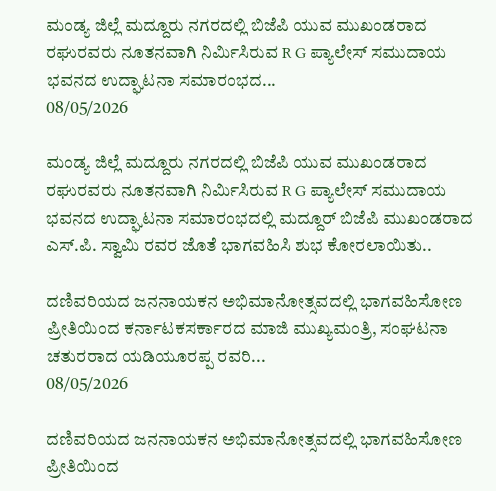ಮಂಡ್ಯ ಜಿಲ್ಲೆ ಮದ್ದೂರು ನಗರದಲ್ಲಿ ಬಿಜೆಪಿ ಯುವ ಮುಖಂಡರಾದ ರಘುರವರು ನೂತನವಾಗಿ ನಿರ್ಮಿಸಿರುವ R G ಪ್ಯಾಲೇಸ್ ಸಮುದಾಯ ಭವನದ ಉದ್ಘಾಟನಾ ಸಮಾರಂಭದ...
08/05/2026

ಮಂಡ್ಯ ಜಿಲ್ಲೆ ಮದ್ದೂರು ನಗರದಲ್ಲಿ ಬಿಜೆಪಿ ಯುವ ಮುಖಂಡರಾದ ರಘುರವರು ನೂತನವಾಗಿ ನಿರ್ಮಿಸಿರುವ R G ಪ್ಯಾಲೇಸ್ ಸಮುದಾಯ ಭವನದ ಉದ್ಘಾಟನಾ ಸಮಾರಂಭದಲ್ಲಿ ಮದ್ದೂರ್ ಬಿಜೆಪಿ ಮುಖಂಡರಾದ ಎಸ್.ಪಿ. ಸ್ವಾಮಿ ರವರ ಜೊತೆ ಭಾಗವಹಿಸಿ ಶುಭ ಕೋರಲಾಯಿತು..

ದಣಿವರಿಯದ ಜನನಾಯಕನ ಅಭಿಮಾನೋತ್ಸವದಲ್ಲಿ ಭಾಗವಹಿಸೋಣ ಪ್ರೀತಿಯಿಂದ ಕರ್ನಾಟಕ‌ಸರ್ಕಾರದ ಮಾಜಿ‌ ಮುಖ್ಯಮಂತ್ರಿ, ಸಂಘಟನಾ ಚತುರರಾದ ಯಡಿಯೂರಪ್ಪ‌ ರವರಿ...
08/05/2026

ದಣಿವರಿಯದ ಜನನಾಯಕನ ಅಭಿಮಾನೋತ್ಸವದಲ್ಲಿ ಭಾಗವಹಿಸೋಣ ಪ್ರೀತಿಯಿಂದ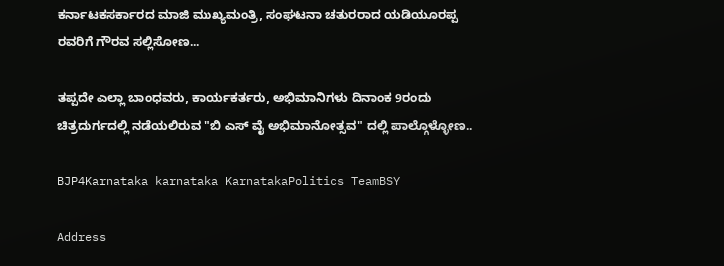ಕರ್ನಾಟಕ‌ಸರ್ಕಾರದ ಮಾಜಿ‌ ಮುಖ್ಯಮಂತ್ರಿ, ಸಂಘಟನಾ ಚತುರರಾದ ಯಡಿಯೂರಪ್ಪ‌ ರವರಿಗೆ ಗೌರವ ಸಲ್ಲಿಸೋಣ...

ತಪ್ಪದೇ ಎಲ್ಲಾ ಬಾಂಧವರು, ಕಾರ್ಯಕರ್ತರು, ಅಭಿಮಾನಿಗಳು ದಿನಾಂಕ 9ರಂದು ಚಿತ್ರದುರ್ಗದಲ್ಲಿ ನಡೆಯಲಿರುವ "ಬಿ ಎಸ್ ವೈ ಅಭಿಮಾನೋತ್ಸವ" ದಲ್ಲಿ ಪಾಲ್ಗೊಳ್ಳೋಣ..

BJP4Karnataka karnataka KarnatakaPolitics TeamBSY

Address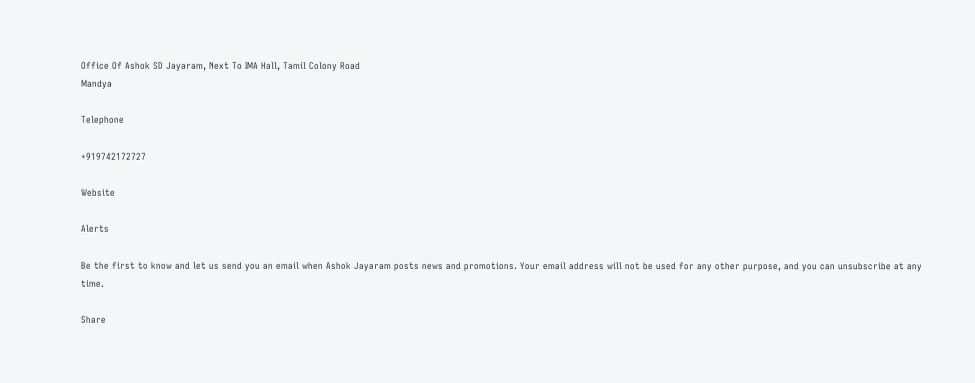Office Of Ashok SD Jayaram, Next To IMA Hall, Tamil Colony Road
Mandya

Telephone

+919742172727

Website

Alerts

Be the first to know and let us send you an email when Ashok Jayaram posts news and promotions. Your email address will not be used for any other purpose, and you can unsubscribe at any time.

Share